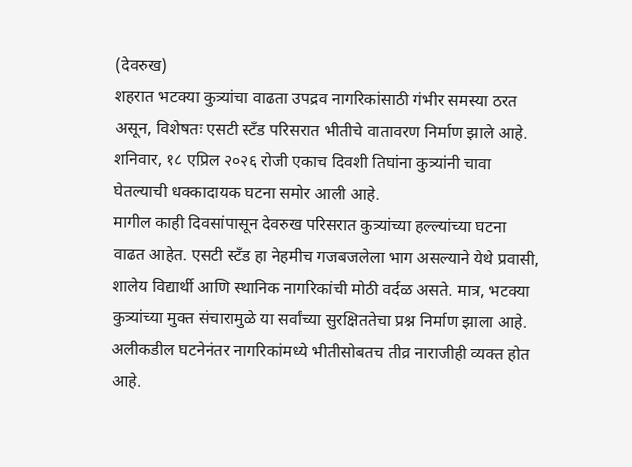(देवरुख)
शहरात भटक्या कुत्र्यांचा वाढता उपद्रव नागरिकांसाठी गंभीर समस्या ठरत असून, विशेषतः एसटी स्टँड परिसरात भीतीचे वातावरण निर्माण झाले आहे. शनिवार, १८ एप्रिल २०२६ रोजी एकाच दिवशी तिघांना कुत्र्यांनी चावा घेतल्याची धक्कादायक घटना समोर आली आहे.
मागील काही दिवसांपासून देवरुख परिसरात कुत्र्यांच्या हल्ल्यांच्या घटना वाढत आहेत. एसटी स्टँड हा नेहमीच गजबजलेला भाग असल्याने येथे प्रवासी, शालेय विद्यार्थी आणि स्थानिक नागरिकांची मोठी वर्दळ असते. मात्र, भटक्या कुत्र्यांच्या मुक्त संचारामुळे या सर्वांच्या सुरक्षिततेचा प्रश्न निर्माण झाला आहे. अलीकडील घटनेनंतर नागरिकांमध्ये भीतीसोबतच तीव्र नाराजीही व्यक्त होत आहे.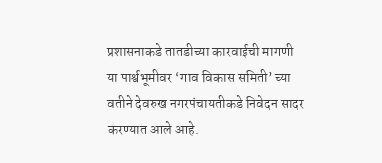प्रशासनाकडे तातडीच्या कारवाईची मागणी
या पार्श्वभूमीवर ‘गाव विकास समिती’ च्या वतीने देवरुख नगरपंचायतीकडे निवेदन सादर करण्यात आले आहे.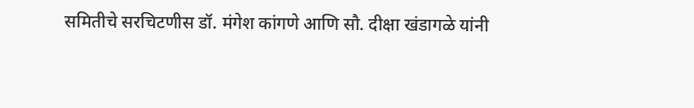समितीचे सरचिटणीस डॉ. मंगेश कांगणे आणि सौ. दीक्षा खंडागळे यांनी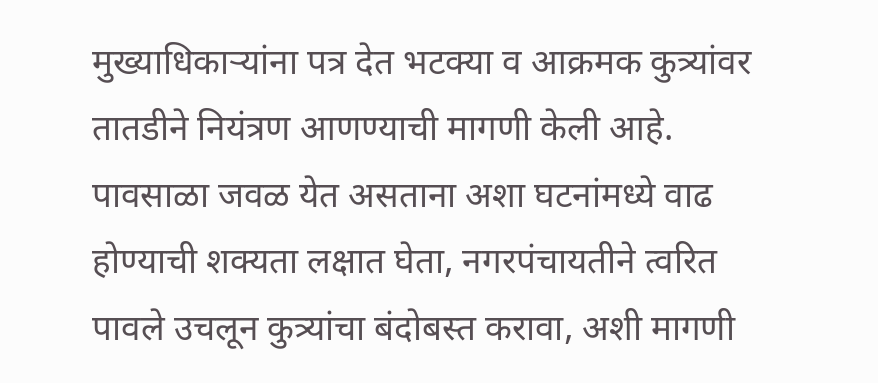मुख्याधिकाऱ्यांना पत्र देत भटक्या व आक्रमक कुत्र्यांवर तातडीने नियंत्रण आणण्याची मागणी केली आहे.
पावसाळा जवळ येत असताना अशा घटनांमध्ये वाढ होण्याची शक्यता लक्षात घेता, नगरपंचायतीने त्वरित पावले उचलून कुत्र्यांचा बंदोबस्त करावा, अशी मागणी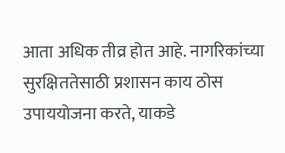आता अधिक तीव्र होत आहे. नागरिकांच्या सुरक्षिततेसाठी प्रशासन काय ठोस उपाययोजना करते, याकडे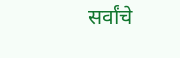सर्वांचे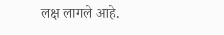लक्ष लागले आहे.